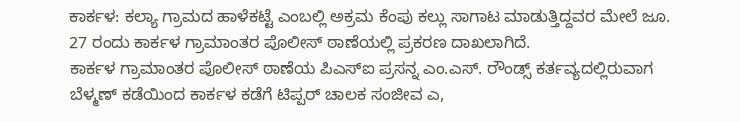ಕಾರ್ಕಳ: ಕಲ್ಯಾ ಗ್ರಾಮದ ಹಾಳೆಕಟ್ಟೆ ಎಂಬಲ್ಲಿ ಅಕ್ರಮ ಕೆಂಪು ಕಲ್ಲು ಸಾಗಾಟ ಮಾಡುತ್ತಿದ್ದವರ ಮೇಲೆ ಜೂ. 27 ರಂದು ಕಾರ್ಕಳ ಗ್ರಾಮಾಂತರ ಪೊಲೀಸ್ ಠಾಣೆಯಲ್ಲಿ ಪ್ರಕರಣ ದಾಖಲಾಗಿದೆ.
ಕಾರ್ಕಳ ಗ್ರಾಮಾಂತರ ಪೊಲೀಸ್ ಠಾಣೆಯ ಪಿಎಸ್ಐ ಪ್ರಸನ್ನ ಎಂ.ಎಸ್. ರೌಂಡ್ಸ್ ಕರ್ತವ್ಯದಲ್ಲಿರುವಾಗ ಬೆಳ್ಮಣ್ ಕಡೆಯಿಂದ ಕಾರ್ಕಳ ಕಡೆಗೆ ಟಿಪ್ಪರ್ ಚಾಲಕ ಸಂಜೀವ ಎ,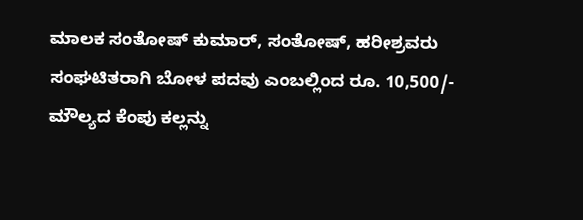ಮಾಲಕ ಸಂತೋಷ್ ಕುಮಾರ್, ಸಂತೋಷ್, ಹರೀಶ್ರವರು ಸಂಘಟಿತರಾಗಿ ಬೋಳ ಪದವು ಎಂಬಲ್ಲಿಂದ ರೂ. 10,500/- ಮೌಲ್ಯದ ಕೆಂಪು ಕಲ್ಲನ್ನು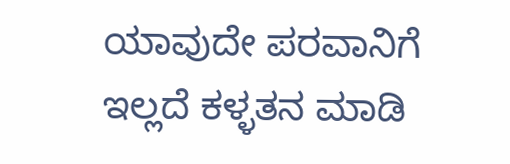ಯಾವುದೇ ಪರವಾನಿಗೆ ಇಲ್ಲದೆ ಕಳ್ಳತನ ಮಾಡಿ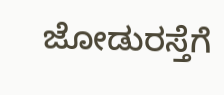ಜೋಡುರಸ್ತೆಗೆ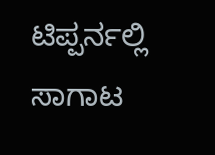ಟಿಪ್ಪರ್ನಲ್ಲಿ ಸಾಗಾಟ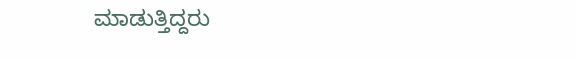ಮಾಡುತ್ತಿದ್ದರು